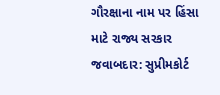ગૌરક્ષાના નામ પર હિંસા માટે રાજ્ય સરકાર જવાબદાર: સુપ્રીમકોર્ટ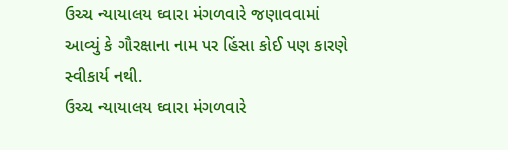ઉચ્ચ ન્યાયાલય ઘ્વારા મંગળવારે જણાવવામાં આવ્યું કે ગૌરક્ષાના નામ પર હિંસા કોઈ પણ કારણે સ્વીકાર્ય નથી.
ઉચ્ચ ન્યાયાલય ઘ્વારા મંગળવારે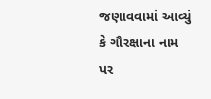જણાવવામાં આવ્યું કે ગૌરક્ષાના નામ પર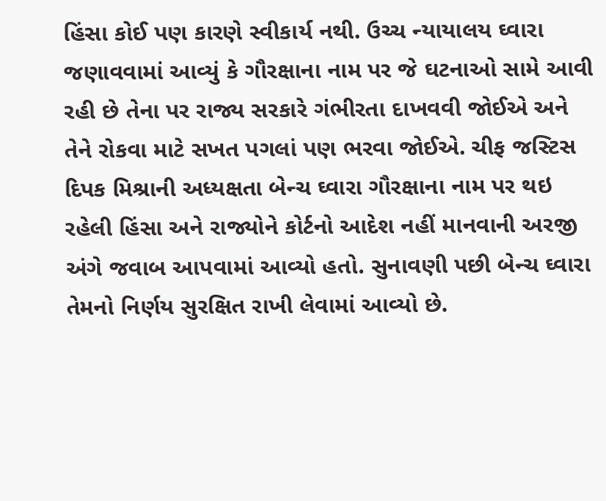હિંસા કોઈ પણ કારણે સ્વીકાર્ય નથી. ઉચ્ચ ન્યાયાલય ઘ્વારા જણાવવામાં આવ્યું કે ગૌરક્ષાના નામ પર જે ઘટનાઓ સામે આવી રહી છે તેના પર રાજ્ય સરકારે ગંભીરતા દાખવવી જોઈએ અને તેને રોકવા માટે સખત પગલાં પણ ભરવા જોઈએ. ચીફ જસ્ટિસ દિપક મિશ્રાની અધ્યક્ષતા બેન્ચ ઘ્વારા ગૌરક્ષાના નામ પર થઇ રહેલી હિંસા અને રાજ્યોને કોર્ટનો આદેશ નહીં માનવાની અરજી અંગે જવાબ આપવામાં આવ્યો હતો. સુનાવણી પછી બેન્ચ ઘ્વારા તેમનો નિર્ણય સુરક્ષિત રાખી લેવામાં આવ્યો છે.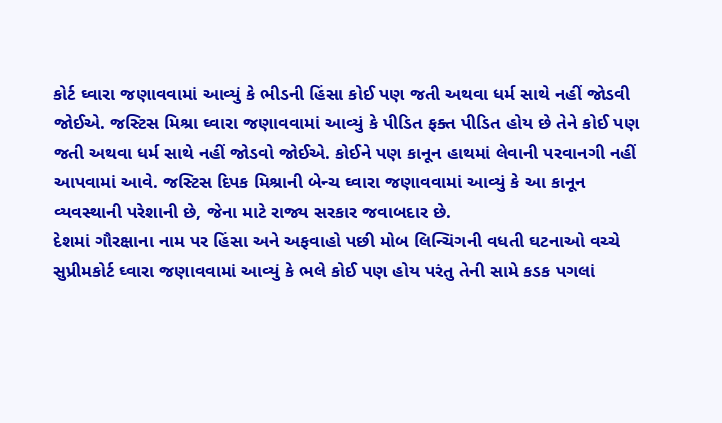કોર્ટ ઘ્વારા જણાવવામાં આવ્યું કે ભીડની હિંસા કોઈ પણ જતી અથવા ધર્મ સાથે નહીં જોડવી જોઈએ. જસ્ટિસ મિશ્રા ઘ્વારા જણાવવામાં આવ્યું કે પીડિત ફક્ત પીડિત હોય છે તેને કોઈ પણ જતી અથવા ધર્મ સાથે નહીં જોડવો જોઈએ. કોઈને પણ કાનૂન હાથમાં લેવાની પરવાનગી નહીં આપવામાં આવે. જસ્ટિસ દિપક મિશ્રાની બેન્ચ ઘ્વારા જણાવવામાં આવ્યું કે આ કાનૂન વ્યવસ્થાની પરેશાની છે, જેના માટે રાજ્ય સરકાર જવાબદાર છે.
દેશમાં ગૌરક્ષાના નામ પર હિંસા અને અફવાહો પછી મોબ લિન્ચિંગની વધતી ઘટનાઓ વચ્ચે સુપ્રીમકોર્ટ ઘ્વારા જણાવવામાં આવ્યું કે ભલે કોઈ પણ હોય પરંતુ તેની સામે કડક પગલાં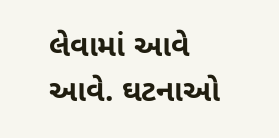લેવામાં આવે આવે. ઘટનાઓ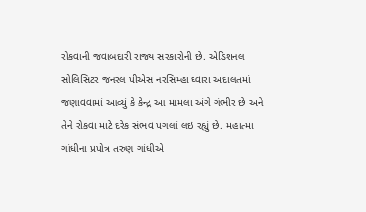રોકવાની જવાબદારી રાજ્ય સરકારોની છે. એડિશનલ સોલિસિટર જનરલ પીએસ નરસિમ્હા ઘ્વારા અદાલતમાં જણાવવામાં આવ્યું કે કેન્દ્ર આ મામલા અંગે ગંભીર છે અને તેને રોકવા માટે દરેક સંભવ પગલાં લઇ રહ્યું છે. મહાત્મા ગાંધીના પ્રપોત્ર તરુણ ગાંધીએ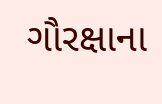ગૌરક્ષાના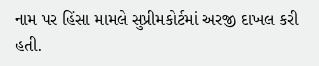નામ પર હિંસા મામલે સુપ્રીમકોર્ટમાં અરજી દાખલ કરી હતી.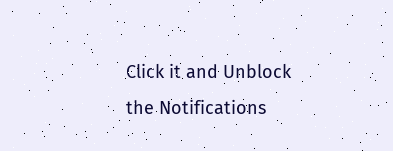Click it and Unblock the Notifications